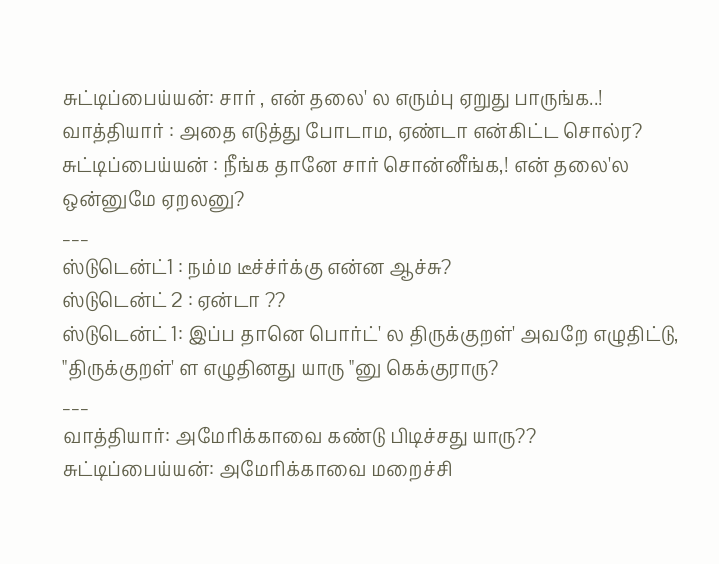சுட்டிப்பைய்யன்: சார் , என் தலை' ல எரும்பு ஏறுது பாருங்க..!
வாத்தியார் : அதை எடுத்து போடாம, ஏண்டா என்கிட்ட சொல்ர?
சுட்டிப்பைய்யன் : நீங்க தானே சார் சொன்னீங்க,! என் தலை'ல ஒன்னுமே ஏறலனு?
___
ஸ்டுடென்ட்1 : நம்ம டீச்ச்ர்க்கு என்ன ஆச்சு?
ஸ்டுடென்ட் 2 : ஏன்டா ??
ஸ்டுடென்ட் 1: இப்ப தானெ பொர்ட்' ல திருக்குறள்' அவறே எழுதிட்டு, "திருக்குறள்' ள எழுதினது யாரு "னு கெக்குராரு?
___
வாத்தியார்: அமேரிக்காவை கண்டு பிடிச்சது யாரு??
சுட்டிப்பைய்யன்: அமேரிக்காவை மறைச்சி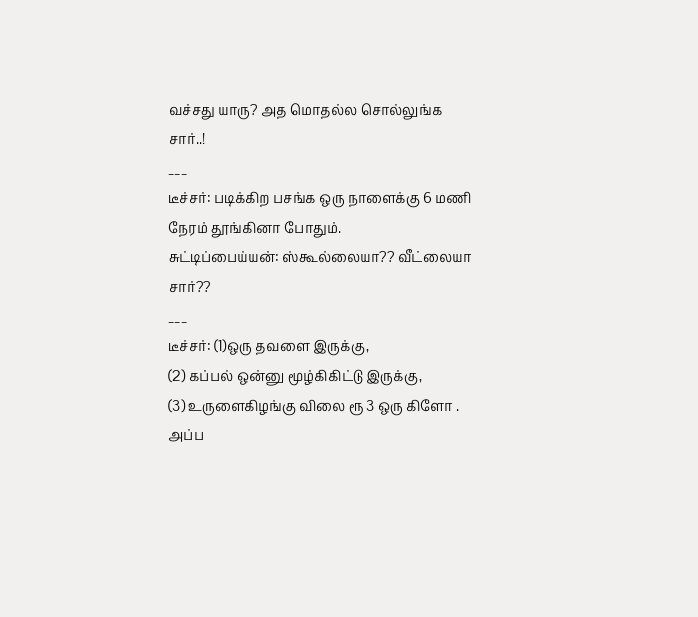வச்சது யாரு? அத மொதல்ல சொல்லுங்க சார்..!
___
டீச்சர்: படிக்கிற பசங்க ஒரு நாளைக்கு 6 மணி நேரம் தூங்கினா போதும்.
சுட்டிப்பைய்யன்: ஸ்கூல்லையா?? வீட்லையா சார்??
___
டீச்சர்: (1)ஒரு தவளை இருக்கு,
(2) கப்பல் ஒன்னு மூழ்கிகிட்டு இருக்கு,
(3) உருளைகிழங்கு விலை ரூ 3 ஒரு கிளோ . அப்ப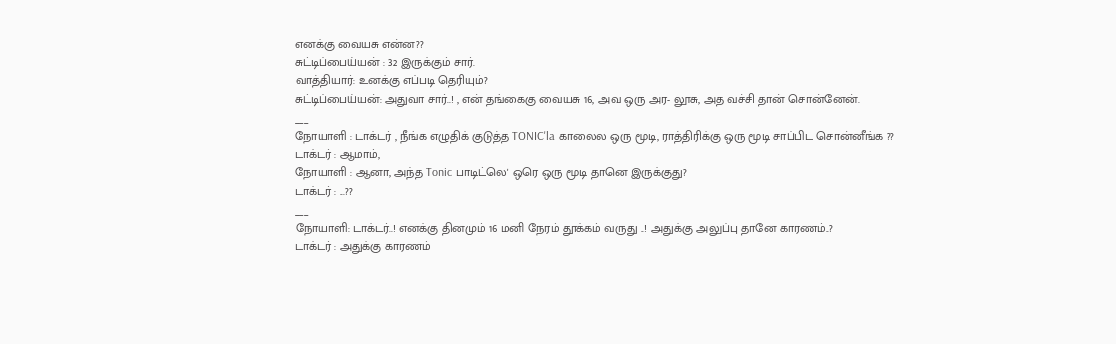எனக்கு வையசு என்ன??
சுட்டிப்பைய்யன் : 32 இருக்கும் சார்.
வாத்தியார்: உனக்கு எப்படி தெரியும்?
சுட்டிப்பைய்யன்: அதுவா சார்..! , என் தங்கைகு வையசு 16, அவ ஒரு அர- லூசு, அத வச்சி தான் சொன்னேன்.
___
நோயாளி : டாக்டர் , நீங்க எழுதிக் குடுத்த TONIC'la காலைல ஒரு மூடி, ராத்திரிக்கு ஒரு மூடி சாப்பிட சொன்னீங்க ??
டாக்டர் : ஆமாம்,
நோயாளி : ஆனா, அந்த Tonic பாடிட்லெ' ஒரெ ஒரு மூடி தானெ இருக்குது?
டாக்டர் : ...??
___
நோயாளி: டாக்டர்..! எனக்கு தினமும் 16 மனி நேரம் தூக்கம் வருது ..! அதுக்கு அலுப்பு தானே காரணம்..?
டாக்டர் : அதுக்கு காரணம்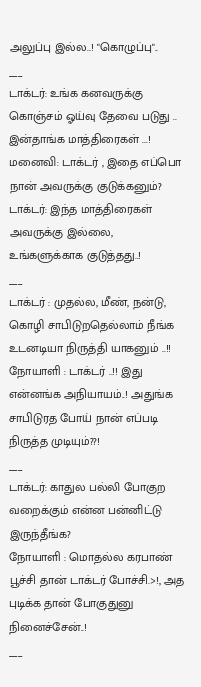அலுப்பு இல்ல..! "கொழுப்பு"..
___
டாக்டர்: உங்க கனவருக்கு கொஞ்சம் ஓய்வு தேவை படுது .. இன்தாங்க மாத்திரைகள் ...!
மனைவி: டாக்டர் , இதை எப்பொ நான் அவருக்கு குடுக்கனும்?
டாக்டர்: இந்த மாத்திரைகள் அவருக்கு இல்லை, உங்களுக்காக குடுத்தது..!
___
டாக்டர் : முதல்ல, மீண், நன்டு, கொழி சாபிடுறதெல்லாம் நீங்க உடனடியா நிருத்தி யாகனும் ..!!
நோயாளி : டாக்டர் ..!! இது என்னங்க அநியாயம்..! அதுங்க சாபிடுரத போய் நான் எப்படி நிருத்த முடியும்??!
___
டாக்டர்: காதுல பல்லி போகுற வறைக்கும் என்ன பன்னிட்டு இருந்தீங்க?
நோயாளி : மொதல்ல கரபாண் பூச்சி தான் டாக்டர் போச்சி.>!, அத புடிக்க தான் போகுதுனு நினைச்சேன்..!
___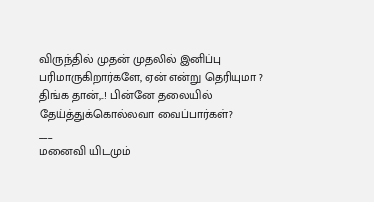விருந்தில் முதன் முதலில் இனிப்பு பரிமாருகிறார்களே, ஏன் என்று தெரியுமா ?
திங்க தான்,..! பின்னே தலையில் தேய்த்துக்கொல்லவா வைப்பார்கள்?
___
மனைவி யிடமும்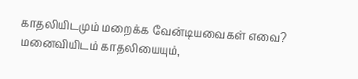காதலியிடமும் மறைக்க வேன்டியவைகள் எவை?
மனைவியிடம் காதலியையும்,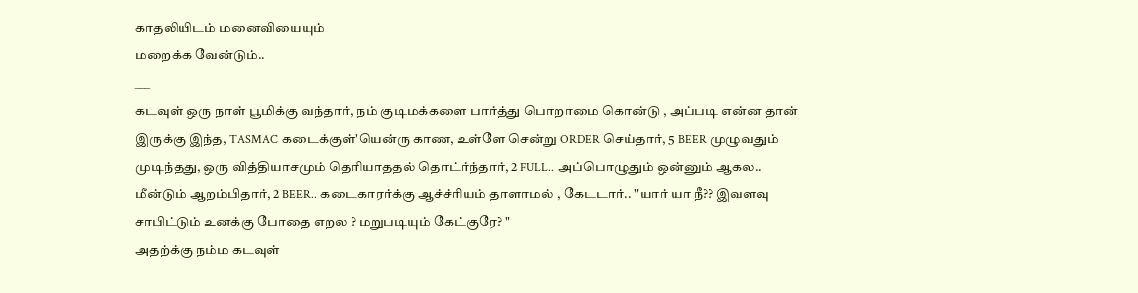காதலியிடம் மனைவியையும்
மறைக்க வேன்டும்..
___
கடவுள் ஒரு நாள் பூமிக்கு வந்தார், நம் குடிமக்களை பார்த்து பொறாமை கொன்டு , அப்படி என்ன தான் இருக்கு இந்த, TASMAC கடைக்குள்'யென்ரு காண, உள்ளே சென்று ORDER செய்தார், 5 BEER முழுவதும் முடிந்தது, ஒரு வித்தியாசமும் தெரியாததல் தொட்ர்ந்தார், 2 FULL.. அப்பொழுதும் ஒன்னும் ஆகல..
மீன்டும் ஆறம்பிதார், 2 BEER.. கடைகாரர்க்கு ஆச்ச்ரியம் தாளாமல் , கேடடார்.. "யார் யா நீ?? இவளவு சாபிட்டும் உனக்கு போதை எறல ? மறுபடியும் கேட்குரே? "
அதற்க்கு நம்ம கடவுள்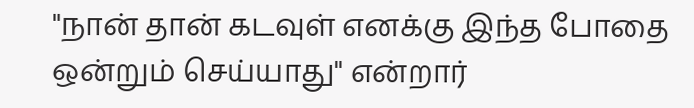"நான் தான் கடவுள் எனக்கு இந்த போதை ஒன்றும் செய்யாது" என்றார்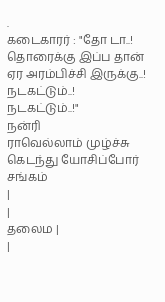.
கடைகாரர் : "தோ டா..! தொரைக்கு இப்ப தான் ஏர அரம்பிச்சி இருக்கு..! நடகட்டும்..! நடகட்டும்..!"
நன்ரி
ராவெல்லாம் முழ்ச்சு கெடந்து யோசிப்போர் சங்கம்
|
|
தலைம |
|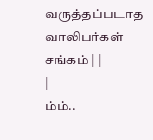வருத்தப்படாத வாலிபர்கள் சங்கம் | |
|
ம்ம்..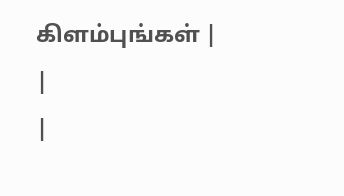கிளம்புங்கள் |
|
|